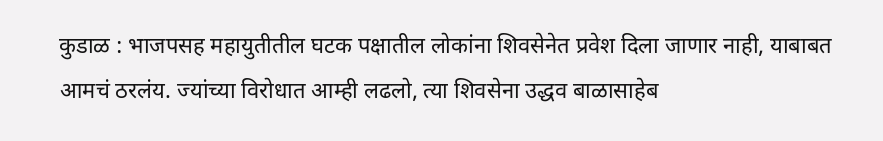कुडाळ : भाजपसह महायुतीतील घटक पक्षातील लोकांना शिवसेनेत प्रवेश दिला जाणार नाही, याबाबत आमचं ठरलंय. ज्यांच्या विरोधात आम्ही लढलो, त्या शिवसेना उद्धव बाळासाहेब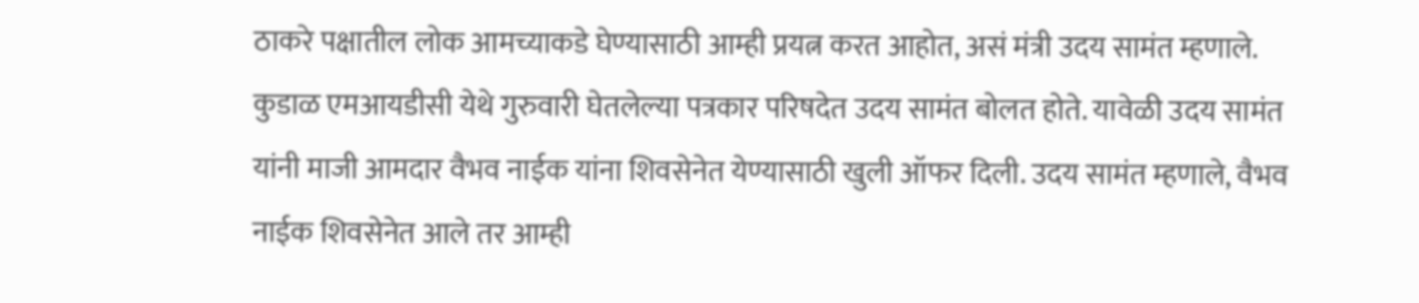ठाकरे पक्षातील लोक आमच्याकडे घेण्यासाठी आम्ही प्रयत्न करत आहोत, असं मंत्री उदय सामंत म्हणाले. कुडाळ एमआयडीसी येथे गुरुवारी घेतलेल्या पत्रकार परिषदेत उदय सामंत बोलत होते. यावेळी उदय सामंत यांनी माजी आमदार वैभव नाईक यांना शिवसेनेत येण्यासाठी खुली ऑफर दिली. उदय सामंत म्हणाले, वैभव नाईक शिवसेनेत आले तर आम्ही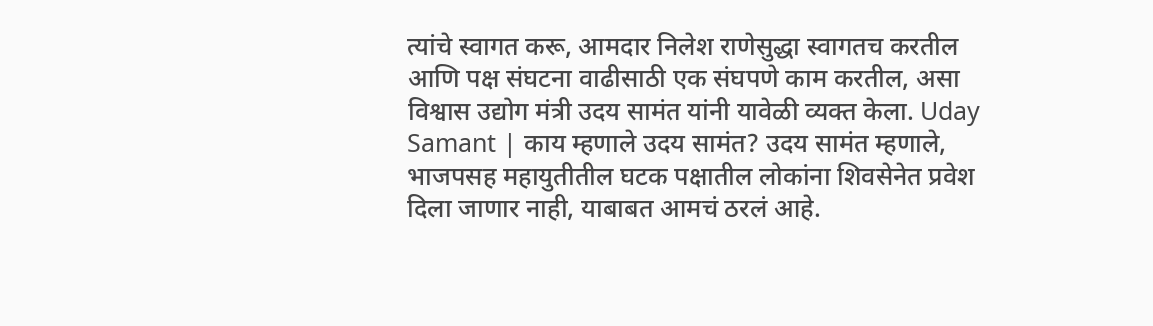त्यांचे स्वागत करू, आमदार निलेश राणेसुद्धा स्वागतच करतील आणि पक्ष संघटना वाढीसाठी एक संघपणे काम करतील, असा विश्वास उद्योग मंत्री उदय सामंत यांनी यावेळी व्यक्त केला. Uday Samant | काय म्हणाले उदय सामंत? उदय सामंत म्हणाले, भाजपसह महायुतीतील घटक पक्षातील लोकांना शिवसेनेत प्रवेश दिला जाणार नाही, याबाबत आमचं ठरलं आहे.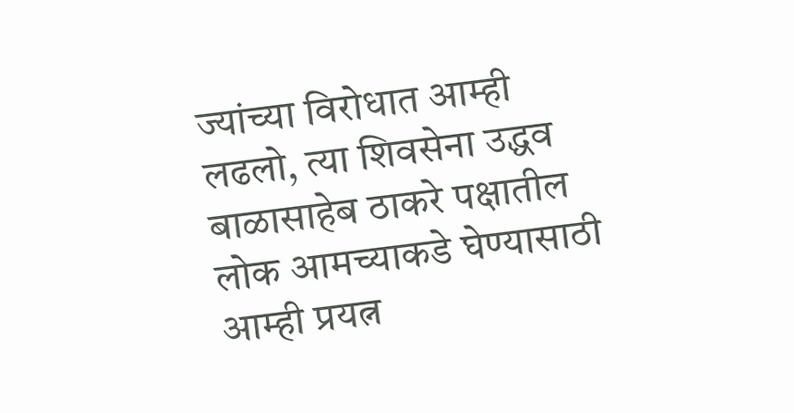ज्यांच्या विरोधात आम्ही लढलो, त्या शिवसेना उद्धव बाळासाहेब ठाकरे पक्षातील लोक आमच्याकडे घेण्यासाठी आम्ही प्रयत्न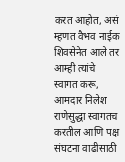करत आहोत, असं म्हणत वैभव नाईक शिवसेनेत आले तर आम्ही त्यांचे स्वागत करू, आमदार निलेश राणेसुद्धा स्वागतच करतील आणि पक्ष संघटना वाढीसाठी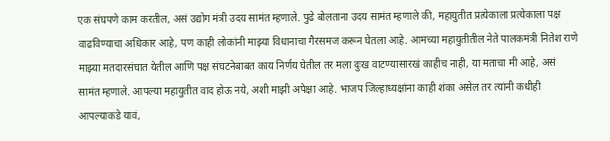एक संघपणे काम करतील, असं उद्योग मंत्री उदय सामंत म्हणाले. पुढे बोलताना उदय सामंत म्हणाले की, महायुतीत प्रत्येकाला प्रत्येकाला पक्ष वाढविण्याचा अधिकार आहे, पण काही लोकांनी माझ्या विधानाचा गैरसमज करून घेतला आहे. आमच्या महायुतीतील नेते पालकमंत्री नितेश राणे माझ्या मतदारसंघात येतील आणि पक्ष संघटनेबाबत काय निर्णय घेतील तर मला दुःख वाटण्यासारखं काहीच नाही, या मताचा मी आहे, असं सामंत म्हणाले. आपल्या महायुतीत वाद होऊ नये, अशी माझी अपेक्षा आहे. भाजप जिल्हाध्यक्षांना काही शंका असेल तर त्यांनी कधीही आपल्याकडे यावं,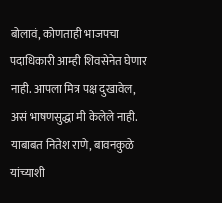बोलावं, कोणताही भाजपचा पदाधिकारी आम्ही शिवसेनेत घेणार नाही. आपला मित्र पक्ष दुखावेल, असं भाषणसुद्धा मी केलेले नाही. याबाबत नितेश राणे, बावनकुळे यांच्याशी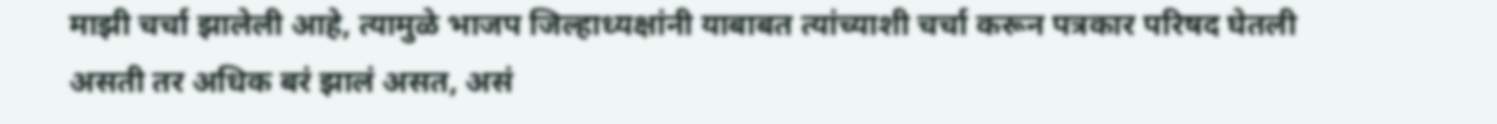माझी चर्चा झालेली आहे, त्यामुळे भाजप जिल्हाध्यक्षांनी याबाबत त्यांच्याशी चर्चा करून पत्रकार परिषद घेतली असती तर अधिक बरं झालं असत, असं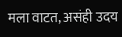मला वाटत, असंही उदय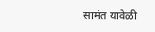सामंत यावेळी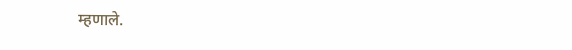म्हणाले.